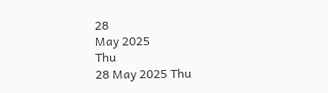28
May 2025
Thu
28 May 2025 Thu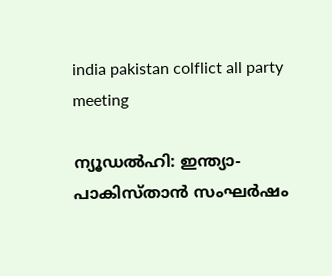india pakistan colflict all party meeting

ന്യൂഡല്‍ഹി: ഇന്ത്യാ-പാകിസ്താന്‍ സംഘര്‍ഷം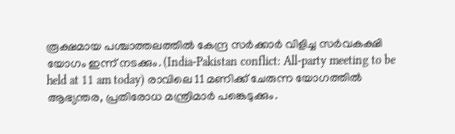രൂക്ഷമായ പശ്ചാത്തലത്തില്‍ കേന്ദ്ര സര്‍ക്കാര്‍ വിളിച്ച സര്‍വകക്ഷി യോഗം ഇന്ന് നടക്കും. (India-Pakistan conflict: All-party meeting to be held at 11 am today) രാവിലെ 11 മണിക്ക് ചേരുന്ന യോഗത്തില്‍ ആഭ്യന്തര, പ്രതിരോധ മന്ത്രിമാര്‍ പങ്കെടുക്കും.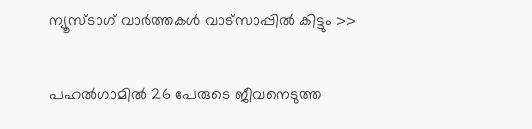ന്യൂസ്ടാഗ് വാര്‍ത്തകള്‍ വാട്‌സാപ്പില്‍ കിട്ടും >>

പഹല്‍ഗാമില്‍ 26 പേരുടെ ജീവനെടുത്ത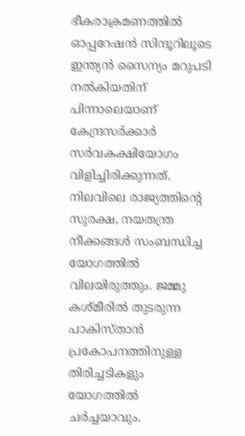ഭീകരാക്രമണത്തില്‍ ഓപ്പറേഷന്‍ സിന്ദൂറിലൂടെ ഇന്ത്യന്‍ സൈന്യം മറുപടി നല്‍കിയതിന് പിന്നാലെയാണ് കേന്ദ്രസര്‍ക്കാര്‍ സര്‍വകക്ഷിയോഗം വിളിച്ചിരിക്കുന്നത്. നിലവിലെ രാജ്യത്തിന്റെ സുരക്ഷ, നയതന്ത്ര നീക്കങ്ങള്‍ സംബന്ധിച്ച യോഗത്തില്‍ വിലയിരുത്തും. ജമ്മു കശ്മീരില്‍ തുടരുന്ന പാകിസ്താന്‍ പ്രകോപനത്തിനുള്ള തിരിച്ചടികളും യോഗത്തില്‍ ചര്‍ച്ചയാവും.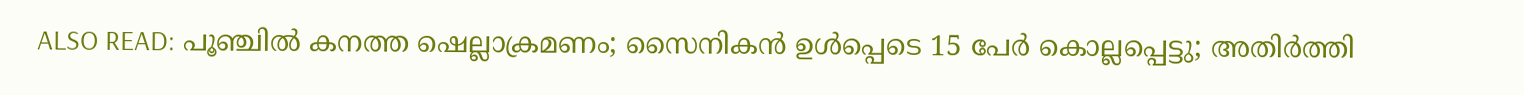ALSO READ: പൂഞ്ചില്‍ കനത്ത ഷെല്ലാക്രമണം; സൈനികന്‍ ഉള്‍പ്പെടെ 15 പേര്‍ കൊല്ലപ്പെട്ടു; അതിര്‍ത്തി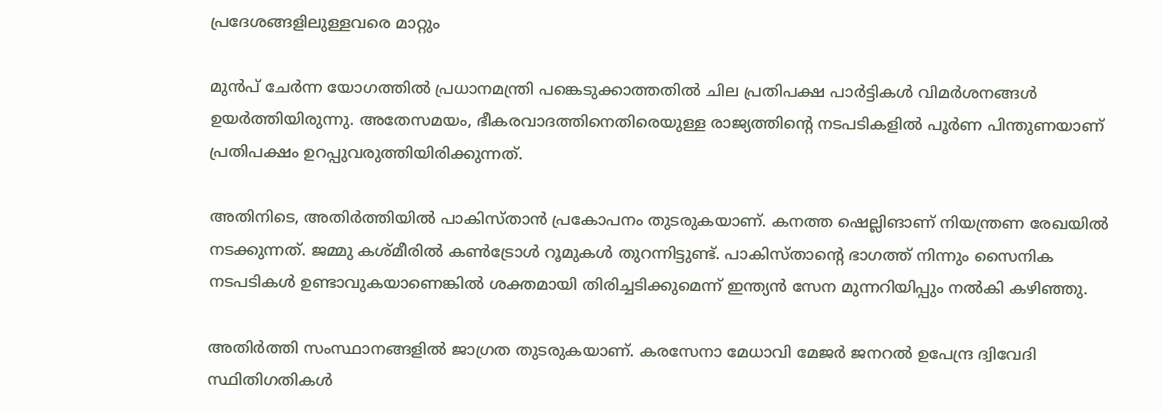പ്രദേശങ്ങളിലുള്ളവരെ മാറ്റും

മുന്‍പ് ചേര്‍ന്ന യോഗത്തില്‍ പ്രധാനമന്ത്രി പങ്കെടുക്കാത്തതില്‍ ചില പ്രതിപക്ഷ പാര്‍ട്ടികള്‍ വിമര്‍ശനങ്ങള്‍ ഉയര്‍ത്തിയിരുന്നു. അതേസമയം, ഭീകരവാദത്തിനെതിരെയുള്ള രാജ്യത്തിന്റെ നടപടികളില്‍ പൂര്‍ണ പിന്തുണയാണ് പ്രതിപക്ഷം ഉറപ്പുവരുത്തിയിരിക്കുന്നത്.

അതിനിടെ, അതിര്‍ത്തിയില്‍ പാകിസ്താന്‍ പ്രകോപനം തുടരുകയാണ്. കനത്ത ഷെല്ലിങാണ് നിയന്ത്രണ രേഖയില്‍ നടക്കുന്നത്. ജമ്മു കശ്മീരില്‍ കണ്‍ട്രോള്‍ റൂമുകള്‍ തുറന്നിട്ടുണ്ട്. പാകിസ്താന്റെ ഭാഗത്ത് നിന്നും സൈനിക നടപടികള്‍ ഉണ്ടാവുകയാണെങ്കില്‍ ശക്തമായി തിരിച്ചടിക്കുമെന്ന് ഇന്ത്യന്‍ സേന മുന്നറിയിപ്പും നല്‍കി കഴിഞ്ഞു.

അതിര്‍ത്തി സംസ്ഥാനങ്ങളില്‍ ജാഗ്രത തുടരുകയാണ്. കരസേനാ മേധാവി മേജര്‍ ജനറല്‍ ഉപേന്ദ്ര ദ്വിവേദി സ്ഥിതിഗതികള്‍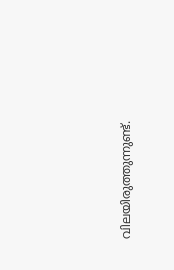വിലയിരുത്തുന്നുണ്ട്.